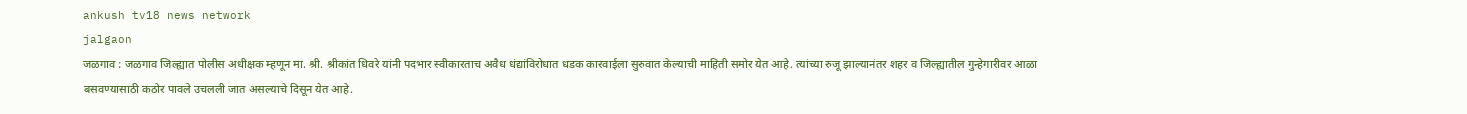ankush tv18 news network
jalgaon
जळगाव : जळगाव जिल्ह्यात पोलीस अधीक्षक म्हणून मा. श्री. श्रीकांत धिवरे यांनी पदभार स्वीकारताच अवैध धंद्यांविरोधात धडक कारवाईला सुरुवात केल्याची माहिती समोर येत आहे. त्यांच्या रुजू झाल्यानंतर शहर व जिल्ह्यातील गुन्हेगारीवर आळा बसवण्यासाठी कठोर पावले उचलली जात असल्याचे दिसून येत आहे.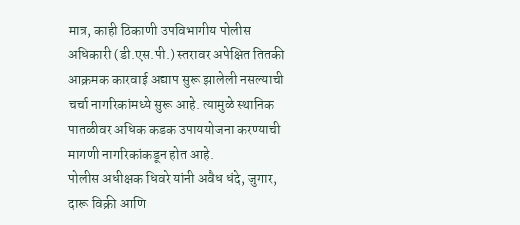मात्र, काही ठिकाणी उपविभागीय पोलीस अधिकारी (डी.एस.पी.) स्तरावर अपेक्षित तितकी आक्रमक कारवाई अद्याप सुरू झालेली नसल्याची चर्चा नागरिकांमध्ये सुरू आहे. त्यामुळे स्थानिक पातळीवर अधिक कडक उपाययोजना करण्याची मागणी नागरिकांकडून होत आहे.
पोलीस अधीक्षक धिवरे यांनी अवैध धंदे, जुगार, दारू विक्री आणि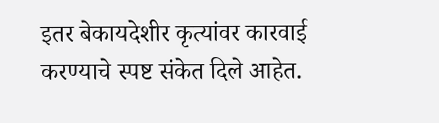इतर बेकायदेशीर कृत्यांवर कारवाई करण्याचे स्पष्ट संकेत दिले आहेत.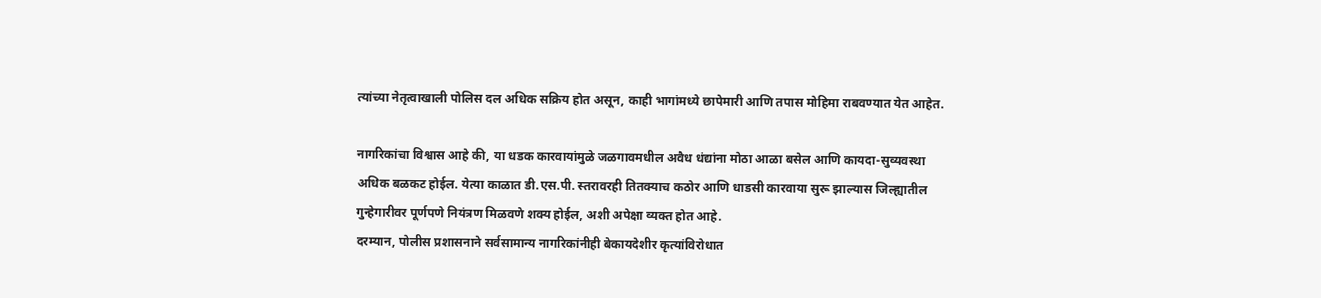त्यांच्या नेतृत्वाखाली पोलिस दल अधिक सक्रिय होत असून, काही भागांमध्ये छापेमारी आणि तपास मोहिमा राबवण्यात येत आहेत.

नागरिकांचा विश्वास आहे की, या धडक कारवायांमुळे जळगावमधील अवैध धंद्यांना मोठा आळा बसेल आणि कायदा-सुव्यवस्था अधिक बळकट होईल. येत्या काळात डी.एस.पी. स्तरावरही तितक्याच कठोर आणि धाडसी कारवाया सुरू झाल्यास जिल्ह्यातील गुन्हेगारीवर पूर्णपणे नियंत्रण मिळवणे शक्य होईल, अशी अपेक्षा व्यक्त होत आहे.
दरम्यान, पोलीस प्रशासनाने सर्वसामान्य नागरिकांनीही बेकायदेशीर कृत्यांविरोधात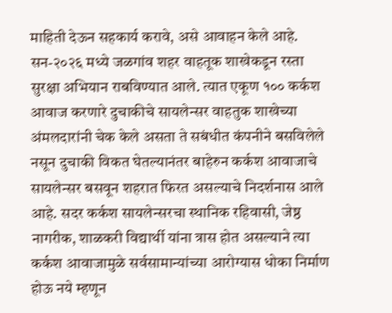माहिती देऊन सहकार्य करावे, असे आवाहन केले आहे.
सन-२०२६ मध्ये जळगांव शहर वाहतूक शाखेकडून रस्ता सुरक्षा अभियान राबविण्यात आले. त्यात एकूण १०० कर्कश आवाज करणारे दुचाकीचे सायलेन्सर वाहतुक शाखेच्या अंमलदारांनी चेक केले असता ते सबंधीत कंपनीने बसविलेले नसून दुचाकी विकत घेतल्यानंतर बाहेरुन कर्कश आवाजाचे सायलेन्सर बसवून शहरात फिरत असल्याचे निदर्शनास आले आहे. सदर कर्कश सायलेन्सरचा स्थानिक रहिवासी, जेष्ठ नागरीक, शाळकरी विद्यार्थी यांना त्रास होत असल्याने त्या कर्कश आवाजामुळे सर्वसामान्यांच्या आरोग्यास धोका निर्माण होऊ नये म्हणून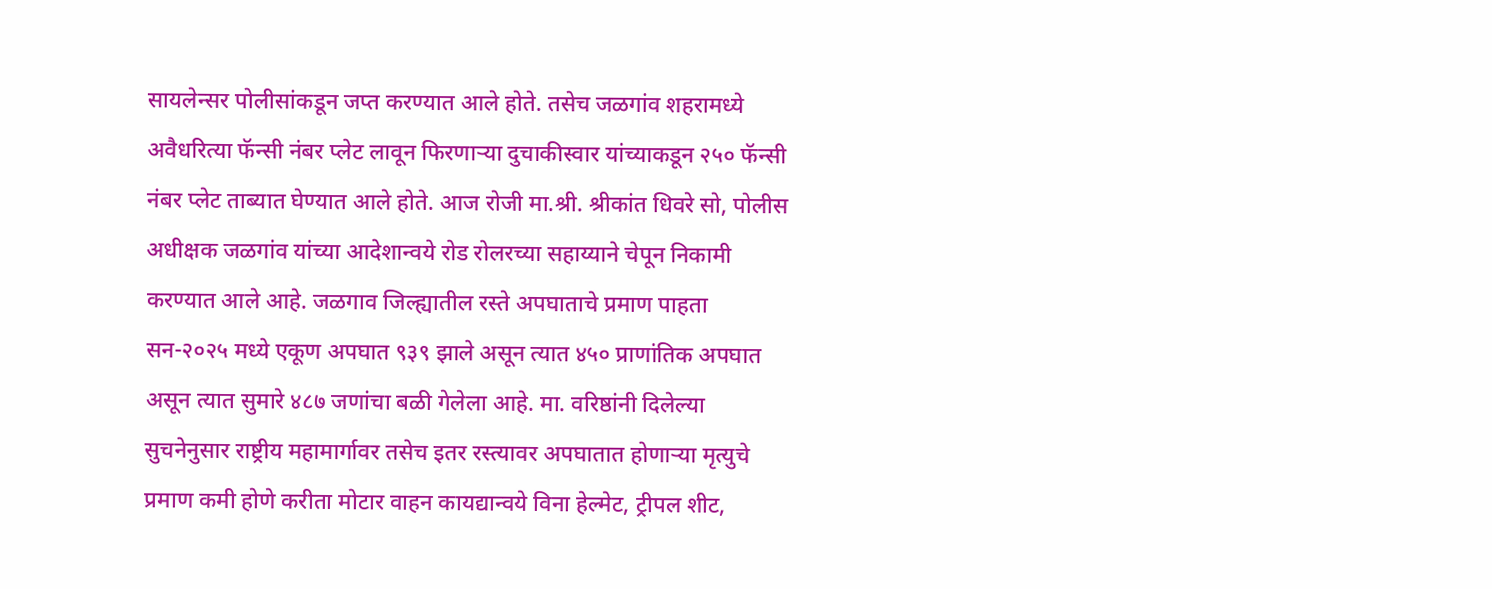सायलेन्सर पोलीसांकडून जप्त करण्यात आले होते. तसेच जळगांव शहरामध्ये अवैधरित्या फॅन्सी नंबर प्लेट लावून फिरणाऱ्या दुचाकीस्वार यांच्याकडून २५० फॅन्सी नंबर प्लेट ताब्यात घेण्यात आले होते. आज रोजी मा.श्री. श्रीकांत धिवरे सो, पोलीस अधीक्षक जळगांव यांच्या आदेशान्वये रोड रोलरच्या सहाय्याने चेपून निकामी करण्यात आले आहे. जळगाव जिल्ह्यातील रस्ते अपघाताचे प्रमाण पाहता सन-२०२५ मध्ये एकूण अपघात ९३९ झाले असून त्यात ४५० प्राणांतिक अपघात असून त्यात सुमारे ४८७ जणांचा बळी गेलेला आहे. मा. वरिष्ठांनी दिलेल्या सुचनेनुसार राष्ट्रीय महामार्गावर तसेच इतर रस्त्यावर अपघातात होणाऱ्या मृत्युचे प्रमाण कमी होणे करीता मोटार वाहन कायद्यान्वये विना हेल्मेट, ट्रीपल शीट,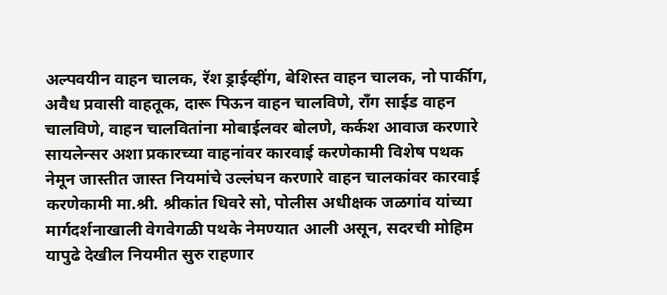अल्पवयीन वाहन चालक, रॅश ड्राईव्हींग, बेशिस्त वाहन चालक, नो पार्कीग, अवैध प्रवासी वाहतूक, दारू पिऊन वाहन चालविणे, राँग साईड वाहन चालविणे, वाहन चालवितांना मोबाईलवर बोलणे, कर्कश आवाज करणारे सायलेन्सर अशा प्रकारच्या वाहनांवर कारवाई करणेकामी विशेष पथक नेमून जास्तीत जास्त नियमांचे उल्लंघन करणारे वाहन चालकांवर कारवाई करणेकामी मा.श्री. श्रीकांत धिवरे सो, पोलीस अधीक्षक जळगांव यांच्या मार्गदर्शनाखाली वेगवेगळी पथके नेमण्यात आली असून, सदरची मोहिम यापुढे देखील नियमीत सुरु राहणार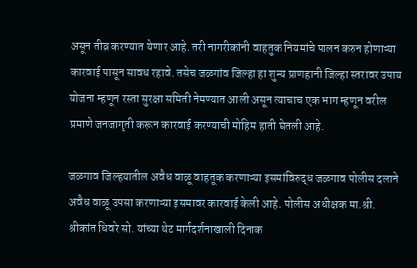असून तीव्र करण्यात येणार आहे. तरी नागरीकांनी वाहतुक नियमांचे पालन करुन होणाऱ्या कारवाई पासून सावध रहावे. तसेच जळगांव जिल्हा हा शुन्य प्राणहानी जिल्हा स्तरावर उपाय योजना म्हणून रस्ता सुरक्षा समिती नेमण्यात आली असून त्याचाच एक भाग म्हणून वरील प्रमाणे जनजागृती करून कारवाई करण्याची मोहिम हाती घेतली आहे.

जळगाव जिल्हयातील अवैध वाळू वाहतूक करणाऱ्या इसमांविरुद्ध जळगाव पोलीस दलाने अवैध वाळू उपसा करणाऱ्या इसमावर कारवाई केली आहे. पोलीस अधीक्षक मा.श्री. श्रीकांत धिवरे सो. यांच्या थेट मार्गदर्शनाखाली दिनाक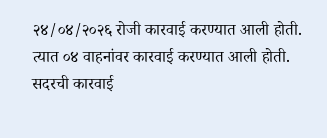२४/०४/२०२६ रोजी कारवाई करण्यात आली होती. त्यात ०४ वाहनांवर कारवाई करण्यात आली होती. सदरची कारवाई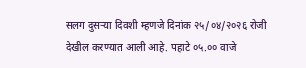सलग दुसऱ्या दिवशी म्हणजे दिनांक २५/०४/२०२६ रोजी देखील करण्यात आली आहे. पहाटे ०५.०० वाजे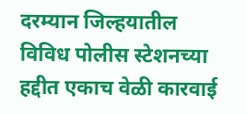दरम्यान जिल्हयातील विविध पोलीस स्टेशनच्या हद्दीत एकाच वेळी कारवाई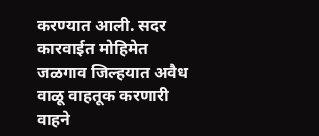करण्यात आली. सदर कारवाईत मोहिमेत जळगाव जिल्हयात अवैध वाळू वाहतूक करणारी वाहने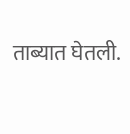ताब्यात घेतली.